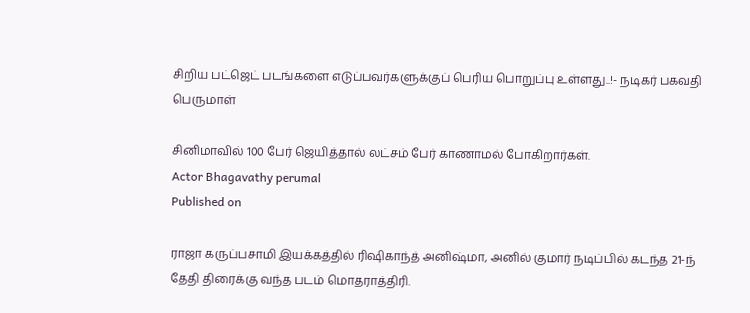சிறிய பட்ஜெட் படங்களை எடுப்பவர்களுக்குப் பெரிய பொறுப்பு உள்ளது..!- நடிகர் பகவதி பெருமாள்

சினிமாவில் 100 பேர் ஜெயித்தால் லட்சம் பேர் காணாமல் போகிறார்கள்.
Actor Bhagavathy perumal
Published on

ராஜா கருப்பசாமி இயக்கத்தில் ரிஷிகாந்த் அனிஷ்மா, அனில் குமார் நடிப்பில் கடந்த 21-ந் தேதி திரைக்கு வந்த படம் மொதராத்திரி.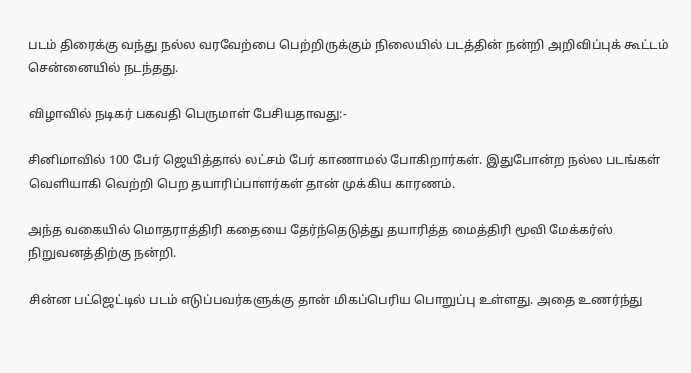படம் திரைக்கு வந்து நல்ல வரவேற்பை பெற்றிருக்கும் நிலையில் படத்தின் நன்றி அறிவிப்புக் கூட்டம் சென்னையில் நடந்தது.

விழாவில் நடிகர் பகவதி பெருமாள் பேசியதாவது:-

சினிமாவில் 100 பேர் ஜெயித்தால் லட்சம் பேர் காணாமல் போகிறார்கள். இதுபோன்ற நல்ல படங்கள் வெளியாகி வெற்றி பெற தயாரிப்பாளர்கள் தான் முக்கிய காரணம்.

அந்த வகையில் மொதராத்திரி கதையை தேர்ந்தெடுத்து தயாரித்த மைத்திரி மூவி மேக்கர்ஸ் நிறுவனத்திற்கு நன்றி.

சின்ன பட்ஜெட்டில் படம் எடுப்பவர்களுக்கு தான் மிகப்பெரிய பொறுப்பு உள்ளது. அதை உணர்ந்து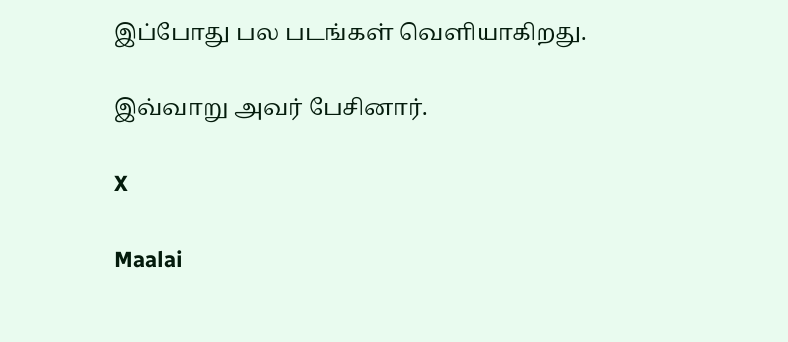இப்போது பல படங்கள் வெளியாகிறது.

இவ்வாறு அவர் பேசினார்.

X

Maalai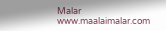Malar
www.maalaimalar.com